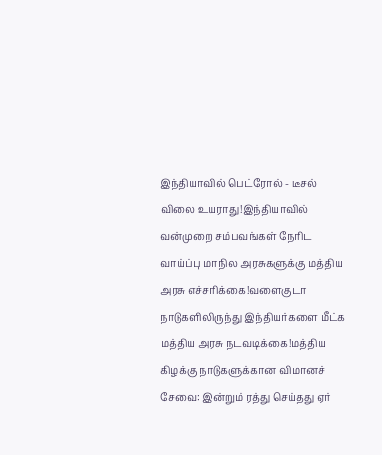இந்தியாவில் பெட்ரோல் - டீசல் விலை உயராது!இந்தியாவில் வன்முறை சம்பவங்கள் நேரிட வாய்ப்பு மாநில அரசுகளுக்கு மத்திய அரசு எச்சரிக்கை!வளைகுடா நாடுகளிலிருந்து இந்தியர்களை மீட்க மத்திய அரசு நடவடிக்கை!மத்திய கிழக்கு நாடுகளுக்கான விமானச் சேவை: இன்றும் ரத்து செய்தது ஏர்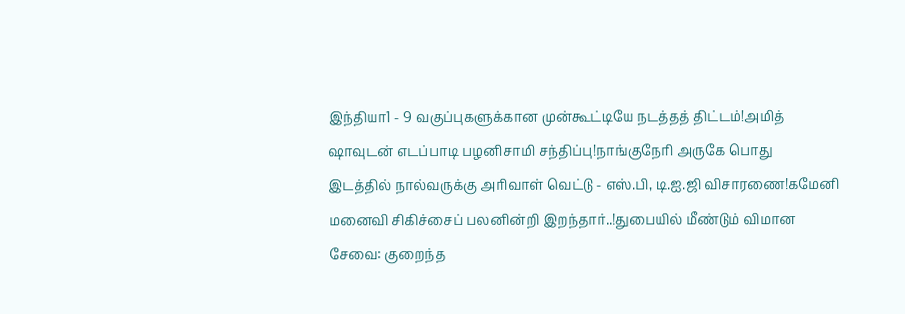இந்தியா1 - 9 வகுப்புகளுக்கான முன்கூட்டியே நடத்தத் திட்டம்!அமித் ஷாவுடன் எடப்பாடி பழனிசாமி சந்திப்பு!நாங்குநேரி அருகே பொது இடத்தில் நால்வருக்கு அரிவாள் வெட்டு - எஸ்.பி, டி.ஐ.ஜி விசாரணை!கமேனி மனைவி சிகிச்சைப் பலனின்றி இறந்தார்..!துபையில் மீண்டும் விமான சேவை: குறைந்த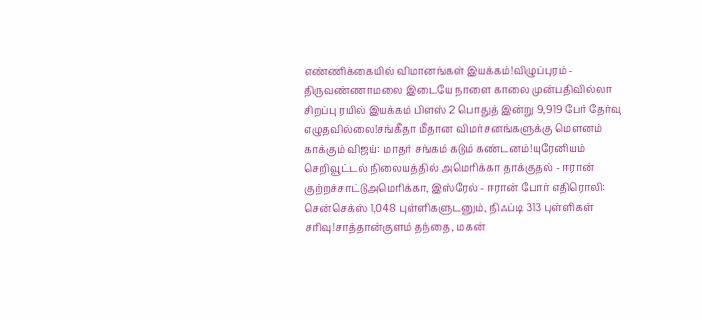எண்ணிக்கையில் விமானங்கள் இயக்கம்!விழுப்புரம் - திருவண்ணாமலை இடையே நாளை காலை முன்பதிவில்லா சிறப்பு ரயில் இயக்கம் பிளஸ் 2 பொதுத் இன்று 9,919 பேர் தேர்வு எழுதவில்லை!சங்கீதா மீதான விமர்சனங்களுக்கு மௌனம் காக்கும் விஜய்: மாதர் சங்கம் கடும் கண்டனம்!யுரேனியம் செறிவூட்டல் நிலையத்தில் அமெரிக்கா தாக்குதல் - ஈரான் குற்றச்சாட்டுஅமெரிக்கா, இஸ்ரேல் - ஈரான் போர் எதிரொலி: சென்செக்ஸ் 1,048 புள்ளிகளுடனும், நிஃப்டி 313 புள்ளிகள் சரிவு!சாத்தான்குளம் தந்தை, மகன்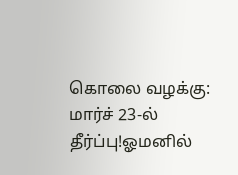கொலை வழக்கு: மார்ச் 23-ல் தீர்ப்பு!ஓமனில்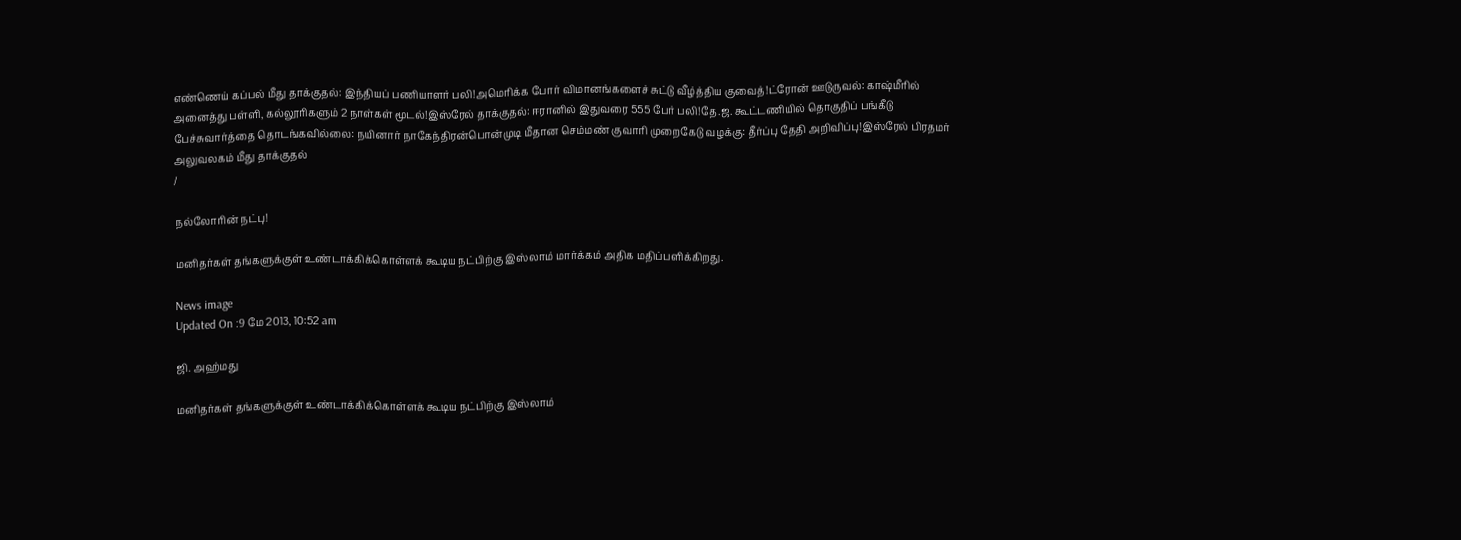எண்ணெய் கப்பல் மீது தாக்குதல்: இந்தியப் பணியாளர் பலி!அமெரிக்க போர் விமானங்களைச் சுட்டு வீழ்த்திய குவைத்!ட்ரோன் ஊடுருவல்: காஷ்மீரில் அனைத்து பள்ளி, கல்லூரிகளும் 2 நாள்கள் மூடல்!இஸ்ரேல் தாக்குதல்: ஈரானில் இதுவரை 555 பேர் பலி!தே.ஜ. கூட்டணியில் தொகுதிப் பங்கீடு பேச்சுவார்த்தை தொடங்கவில்லை: நயினார் நாகேந்திரன்பொன்முடி மீதான செம்மண் குவாரி முறைகேடு வழக்கு: தீர்ப்பு தேதி அறிவிப்பு!இஸ்ரேல் பிரதமர் அலுவலகம் மீது தாக்குதல்
/

நல்லோரின் நட்பு!

மனிதர்கள் தங்களுக்குள் உண்டாக்கிக்கொள்ளக் கூடிய நட்பிற்கு இஸ்லாம் மார்க்கம் அதிக மதிப்பளிக்கிறது.

News image
Updated On :9 மே 2013, 10:52 am

ஜி. அஹ்மது

மனிதர்கள் தங்களுக்குள் உண்டாக்கிக்கொள்ளக் கூடிய நட்பிற்கு இஸ்லாம்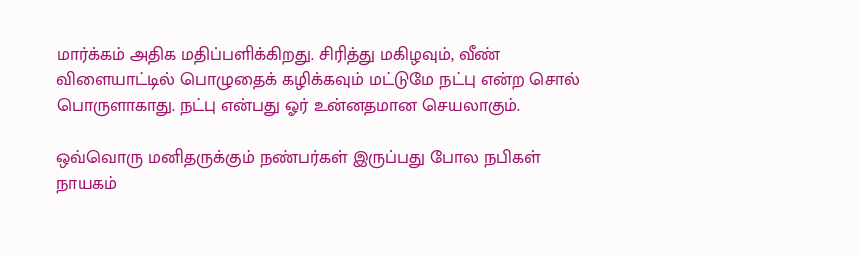மார்க்கம் அதிக மதிப்பளிக்கிறது. சிரித்து மகிழவும், வீண் விளையாட்டில் பொழுதைக் கழிக்கவும் மட்டுமே நட்பு என்ற சொல் பொருளாகாது. நட்பு என்பது ஓர் உன்னதமான செயலாகும்.

ஒவ்வொரு மனிதருக்கும் நண்பர்கள் இருப்பது போல நபிகள் நாயகம்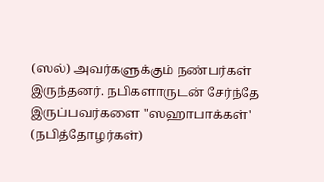(ஸல்) அவர்களுக்கும் நண்பர்கள் இருந்தனர். நபிகளாருடன் சேர்ந்தே இருப்பவர்களை "ஸஹாபாக்கள்' (நபித்தோழர்கள்)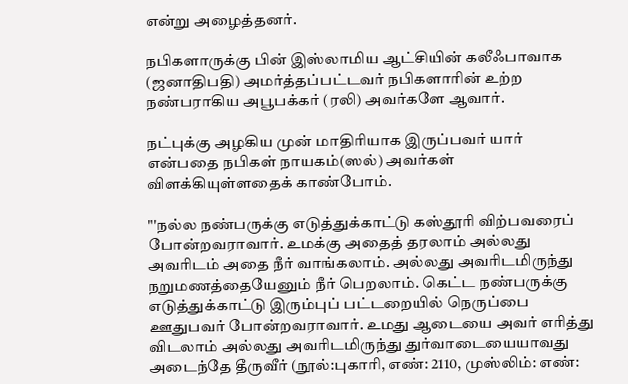என்று அழைத்தனர்.

நபிகளாருக்கு பின் இஸ்லாமிய ஆட்சியின் கலீஃபாவாக (ஜனாதிபதி) அமர்த்தப்பட்டவர் நபிகளாரின் உற்ற நண்பராகிய அபூபக்கர் (ரலி) அவர்களே ஆவார்.

நட்புக்கு அழகிய முன் மாதிரியாக இருப்பவர் யார் என்பதை நபிகள் நாயகம்(ஸல்) அவர்கள் விளக்கியுள்ளதைக் காண்போம்.

"'நல்ல நண்பருக்கு எடுத்துக்காட்டு கஸ்தூரி விற்பவரைப் போன்றவராவார். உமக்கு அதைத் தரலாம் அல்லது அவரிடம் அதை நீர் வாங்கலாம். அல்லது அவரிடமிருந்து நறுமணத்தையேனும் நீர் பெறலாம். கெட்ட நண்பருக்கு எடுத்துக்காட்டு இரும்புப் பட்டறையில் நெருப்பை ஊதுபவர் போன்றவராவார். உமது ஆடையை அவர் எரித்து விடலாம் அல்லது அவரிடமிருந்து துர்வாடையையாவது அடைந்தே தீருவீர் (நூல்:புகாரி, எண்: 2110, முஸ்லிம்: எண்: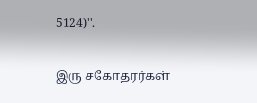5124)''.

இரு சகோதரர்கள்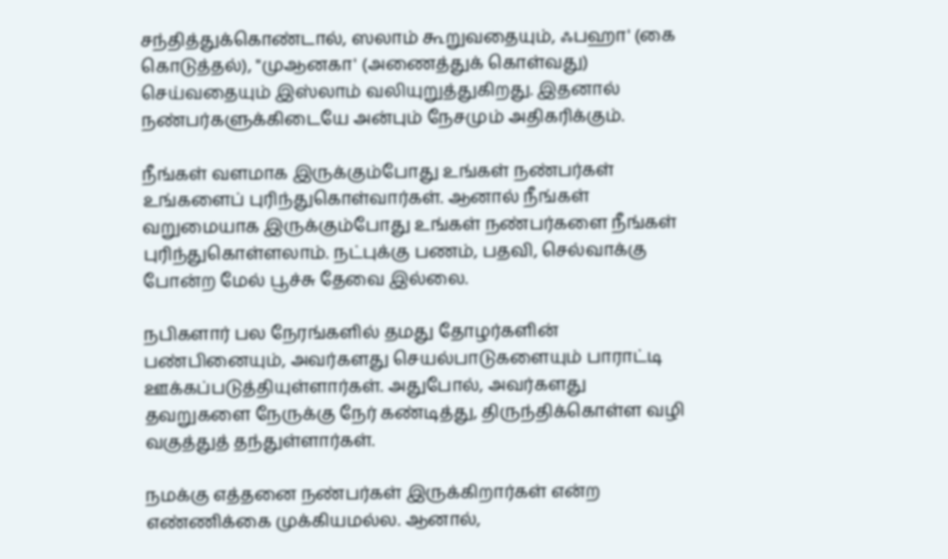சந்தித்துக்கொண்டால், ஸலாம் கூறுவதையும், ஃபஹா' (கை கொடுத்தல்), "முஆனகா' (அணைத்துக் கொள்வது) செய்வதையும் இஸ்லாம் வலியுறுத்துகிறது. இதனால் நண்பர்களுக்கிடையே அன்பும் நேசமும் அதிகரிக்கும்.

நீங்கள் வளமாக இருக்கும்போது உங்கள் நண்பர்கள் உங்களைப் புரிந்துகொள்வார்கள். ஆனால் நீங்கள் வறுமையாக இருக்கும்போது உங்கள் நண்பர்களை நீங்கள் புரிந்துகொள்ளலாம். நட்புக்கு பணம், பதவி, செல்வாக்கு போன்ற மேல் பூச்சு தேவை இல்லை.

நபிகளார் பல நேரங்களில் தமது தோழர்களின் பண்பினையும், அவர்களது செயல்பாடுகளையும் பாராட்டி ஊக்கப்படுத்தியுள்ளார்கள். அதுபோல், அவர்களது தவறுகளை நேருக்கு நேர் கண்டித்து, திருந்திக்கொள்ள வழி வகுத்துத் தந்துள்ளார்கள்.

நமக்கு எத்தனை நண்பர்கள் இருக்கிறார்கள் என்ற எண்ணிக்கை முக்கியமல்ல. ஆனால்,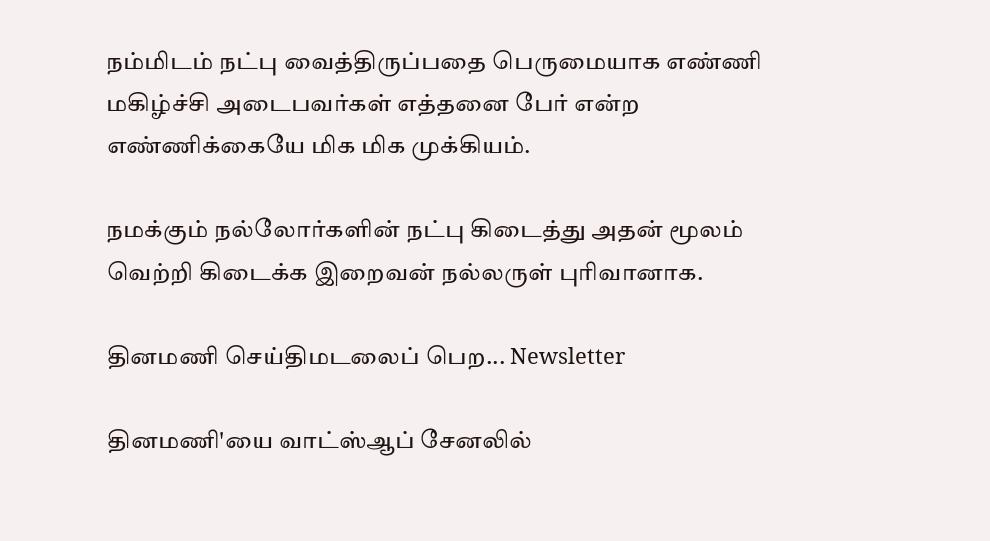நம்மிடம் நட்பு வைத்திருப்பதை பெருமையாக எண்ணி மகிழ்ச்சி அடைபவர்கள் எத்தனை பேர் என்ற எண்ணிக்கையே மிக மிக முக்கியம்.

நமக்கும் நல்லோர்களின் நட்பு கிடைத்து அதன் மூலம் வெற்றி கிடைக்க இறைவன் நல்லருள் புரிவானாக.

தினமணி செய்திமடலைப் பெற... Newsletter

தினமணி'யை வாட்ஸ்ஆப் சேனலில்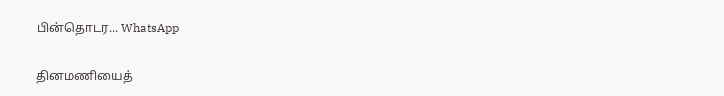பின்தொடர... WhatsApp

தினமணியைத்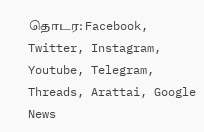தொடர: Facebook, Twitter, Instagram, Youtube, Telegram, Threads, Arattai, Google News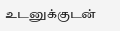உடனுக்குடன்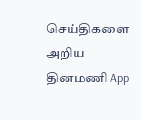செய்திகளை அறிய தினமணி App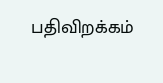பதிவிறக்கம்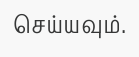செய்யவும்.